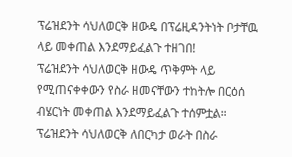ፕሬዝደንት ሳህለወርቅ ዘውዴ በፕሬዚዳንትነት ቦታቸዉ ላይ መቀጠል እንደማይፈልጉ ተዘገበ!
ፕሬዝደንት ሳህለወርቅ ዘውዴ ጥቅምት ላይ የሚጠናቀቀውን የስራ ዘመናቸውን ተከትሎ በርዕሰ ብሄርነት መቀጠል እንደማይፈልጉ ተሰምቷል።
ፕሬዝደንት ሳህለወርቅ ለበርካታ ወራት በስራ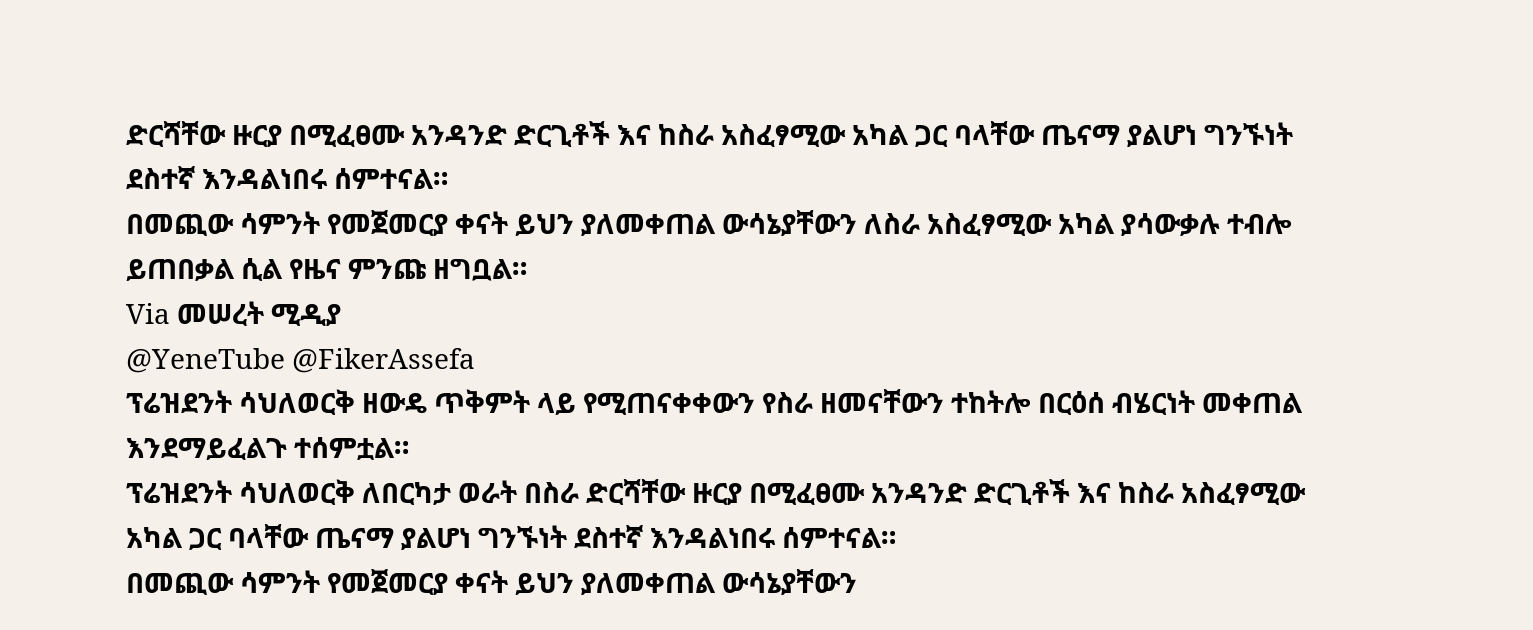ድርሻቸው ዙርያ በሚፈፀሙ አንዳንድ ድርጊቶች እና ከስራ አስፈፃሚው አካል ጋር ባላቸው ጤናማ ያልሆነ ግንኙነት ደስተኛ እንዳልነበሩ ሰምተናል።
በመጪው ሳምንት የመጀመርያ ቀናት ይህን ያለመቀጠል ውሳኔያቸውን ለስራ አስፈፃሚው አካል ያሳውቃሉ ተብሎ ይጠበቃል ሲል የዜና ምንጩ ዘግቧል።
Via መሠረት ሚዲያ
@YeneTube @FikerAssefa
ፕሬዝደንት ሳህለወርቅ ዘውዴ ጥቅምት ላይ የሚጠናቀቀውን የስራ ዘመናቸውን ተከትሎ በርዕሰ ብሄርነት መቀጠል እንደማይፈልጉ ተሰምቷል።
ፕሬዝደንት ሳህለወርቅ ለበርካታ ወራት በስራ ድርሻቸው ዙርያ በሚፈፀሙ አንዳንድ ድርጊቶች እና ከስራ አስፈፃሚው አካል ጋር ባላቸው ጤናማ ያልሆነ ግንኙነት ደስተኛ እንዳልነበሩ ሰምተናል።
በመጪው ሳምንት የመጀመርያ ቀናት ይህን ያለመቀጠል ውሳኔያቸውን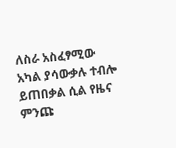ለስራ አስፈፃሚው አካል ያሳውቃሉ ተብሎ ይጠበቃል ሲል የዜና ምንጩ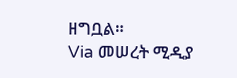ዘግቧል።
Via መሠረት ሚዲያ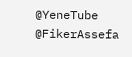@YeneTube @FikerAssefa